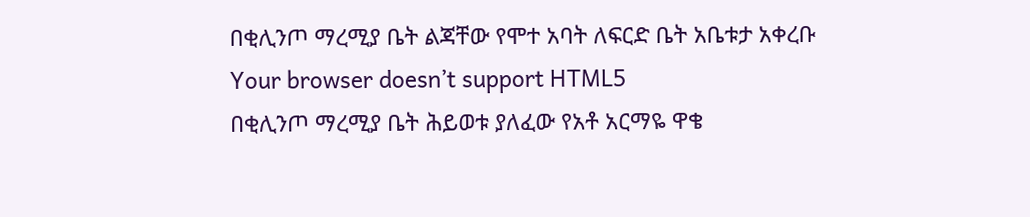በቂሊንጦ ማረሚያ ቤት ልጃቸው የሞተ አባት ለፍርድ ቤት አቤቱታ አቀረቡ
Your browser doesn’t support HTML5
በቂሊንጦ ማረሚያ ቤት ሕይወቱ ያለፈው የአቶ አርማዬ ዋቄ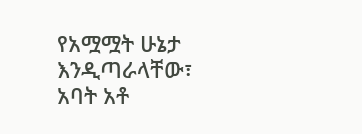የአሟሟት ሁኔታ እንዲጣራላቸው፣ አባት አቶ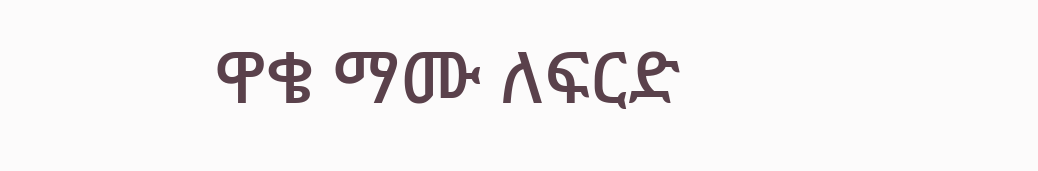ዋቄ ማሙ ለፍርድ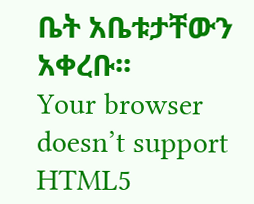ቤት አቤቱታቸውን አቀረቡ፡፡
Your browser doesn’t support HTML5